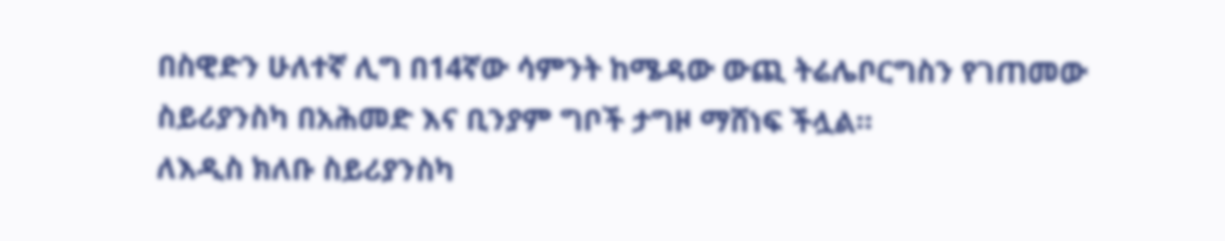በስዊድን ሁለተኛ ሊግ በ14ኛው ሳምንት ከሜዳው ውጪ ትሬሌቦርግስን የገጠመው ስይሪያንስካ በአሕመድ እና ቢንያም ግቦች ታግዞ ማሸነፍ ችሏል።
ለእዲስ ክለቡ ስይሪያንስካ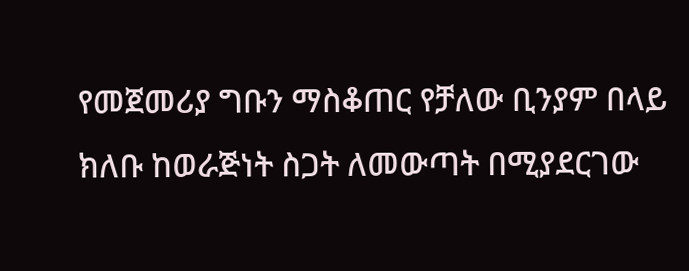የመጀመሪያ ግቡን ማስቆጠር የቻለው ቢንያም በላይ ክለቡ ከወራጅነት ስጋት ለመውጣት በሚያደርገው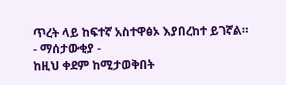ጥረት ላይ ከፍተኛ አስተዋፅኦ እያበረከተ ይገኛል።
- ማሰታውቂያ -
ከዚህ ቀደም ከሚታወቅበት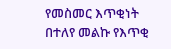የመስመር እጥቂነት በተለየ መልኩ የእጥቂ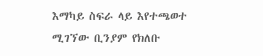እማካይ ስፍራ ላይ እየተጫወተ ሚገኘው ቢንያም የክለቡ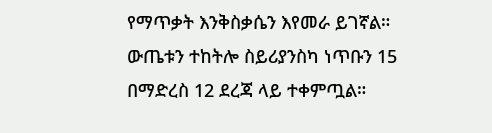የማጥቃት እንቅስቃሴን እየመራ ይገኛል።
ውጤቱን ተከትሎ ስይሪያንስካ ነጥቡን 15 በማድረስ 12 ደረጃ ላይ ተቀምጧል።